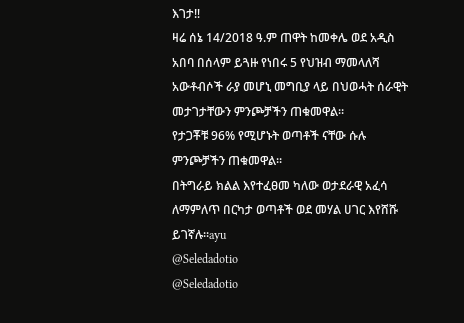እገታ‼
ዛሬ ሰኔ 14/2018 ዓ.ም ጠዋት ከመቀሌ ወደ አዲስ አበባ በሰላም ይጓዙ የነበሩ 5 የህዝብ ማመላለሻ አውቶብሶች ራያ መሆኒ መግቢያ ላይ በህወሓት ሰራዊት መታገታቸውን ምንጮቻችን ጠቁመዋል።
የታጋቾቹ 96% የሚሆኑት ወጣቶች ናቸው ሱሉ ምንጮቻችን ጠቁመዋል።
በትግራይ ክልል እየተፈፀመ ካለው ወታደራዊ አፈሳ ለማምለጥ በርካታ ወጣቶች ወደ መሃል ሀገር እየሸሹ ይገኛሉ።ayu
@Seledadotio
@Seledadotio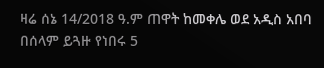ዛሬ ሰኔ 14/2018 ዓ.ም ጠዋት ከመቀሌ ወደ አዲስ አበባ በሰላም ይጓዙ የነበሩ 5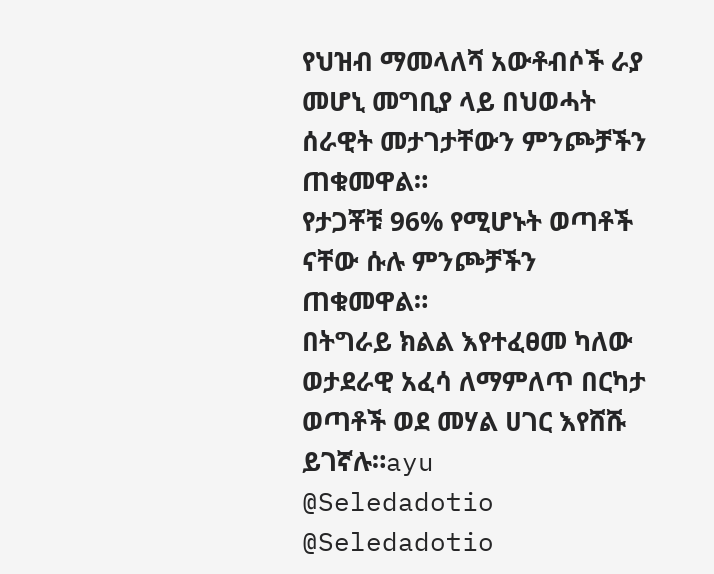የህዝብ ማመላለሻ አውቶብሶች ራያ መሆኒ መግቢያ ላይ በህወሓት ሰራዊት መታገታቸውን ምንጮቻችን ጠቁመዋል።
የታጋቾቹ 96% የሚሆኑት ወጣቶች ናቸው ሱሉ ምንጮቻችን ጠቁመዋል።
በትግራይ ክልል እየተፈፀመ ካለው ወታደራዊ አፈሳ ለማምለጥ በርካታ ወጣቶች ወደ መሃል ሀገር እየሸሹ ይገኛሉ።ayu
@Seledadotio
@Seledadotio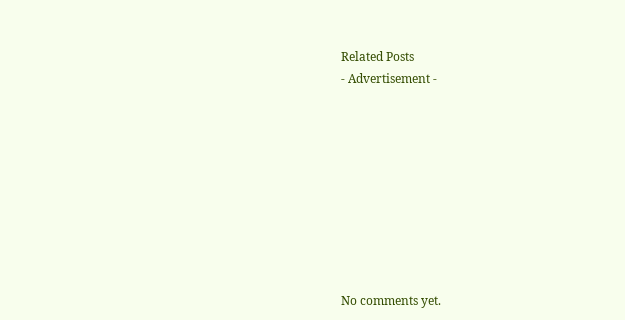Related Posts
- Advertisement -









No comments yet.